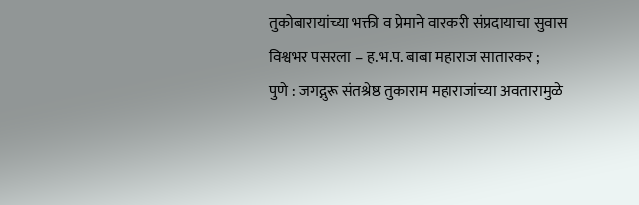तुकोबारायांच्या भक्ती व प्रेमाने वारकरी संप्रदायाचा सुवास विश्वभर पसरला – ह.भ.प. बाबा महाराज सातारकर ;
पुणे : जगद्गुरू संतश्रेष्ठ तुकाराम महाराजांच्या अवतारामुळे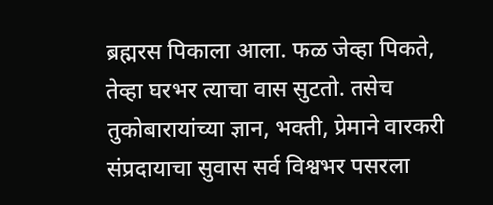ब्रह्मरस पिकाला आला. फळ जेव्हा पिकते, तेव्हा घरभर त्याचा वास सुटतो. तसेच तुकोबारायांच्या ज्ञान, भक्ती, प्रेमाने वारकरी संप्रदायाचा सुवास सर्व विश्वभर पसरला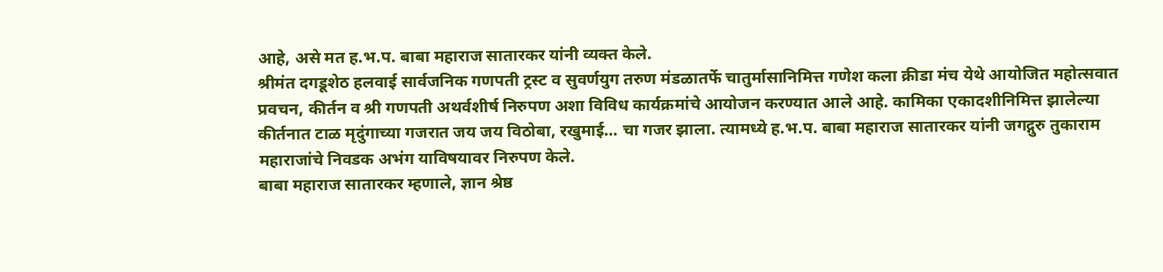आहे, असे मत ह.भ.प. बाबा महाराज सातारकर यांनी व्यक्त केले.
श्रीमंत दगडूशेठ हलवाई सार्वजनिक गणपती ट्रस्ट व सुवर्णयुग तरुण मंडळातर्फे चातुर्मासानिमित्त गणेश कला क्रीडा मंच येथे आयोजित महोत्सवात प्रवचन, कीर्तन व श्री गणपती अथर्वशीर्ष निरुपण अशा विविध कार्यक्रमांचे आयोजन करण्यात आले आहे. कामिका एकादशीनिमित्त झालेल्या कीर्तनात टाळ मृदुंगाच्या गजरात जय जय विठोबा, रखुमाई… चा गजर झाला. त्यामध्ये ह.भ.प. बाबा महाराज सातारकर यांनी जगद्गुरु तुकाराम महाराजांचे निवडक अभंग याविषयावर निरुपण केले.
बाबा महाराज सातारकर म्हणाले, ज्ञान श्रेष्ठ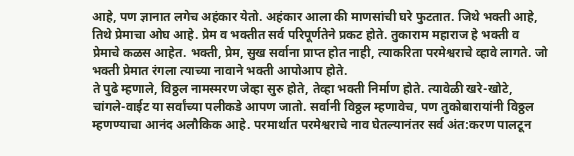आहे, पण ज्ञानात लगेच अहंकार येतो. अहंकार आला की माणसांची घरे फुटतात. जिथे भक्ती आहे, तिथे प्रेमाचा ओघ आहे. प्रेम व भक्तीत सर्व परिपूर्णतेने प्रकट होते. तुकाराम महाराज हे भक्ती व प्रेमाचे कळस आहेत. भक्ती, प्रेम, सुख सर्वाना प्राप्त होत नाही, त्याकरिता परमेश्वराचे व्हावे लागते. जो भक्ती प्रेमात रंगला त्याच्या नावाने भक्ती आपोआप होते.
ते पुढे म्हणाले, विठ्ठल नामस्मरण जेव्हा सुरु होते, तेव्हा भक्ती निर्माण होते. त्यावेळी खरे-खोटे, चांगले-वाईट या सर्वांच्या पलीकडे आपण जातो. सर्वानी विठ्ठल म्हणावेच, पण तुकोबारायांनी विठ्ठल म्हणण्याचा आनंद अलौकिक आहे. परमार्थात परमेश्वराचे नाव घेतल्यानंतर सर्व अंत:करण पालटून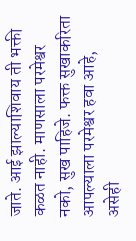जाते. आई झाल्याशिवाय ती भक्ती कळत नाही. माणसाला परमेश्वर नको, सुख पाहिजे. फक्त सुखाकरिता आपल्याला परमेश्वर हवा आहे, असेही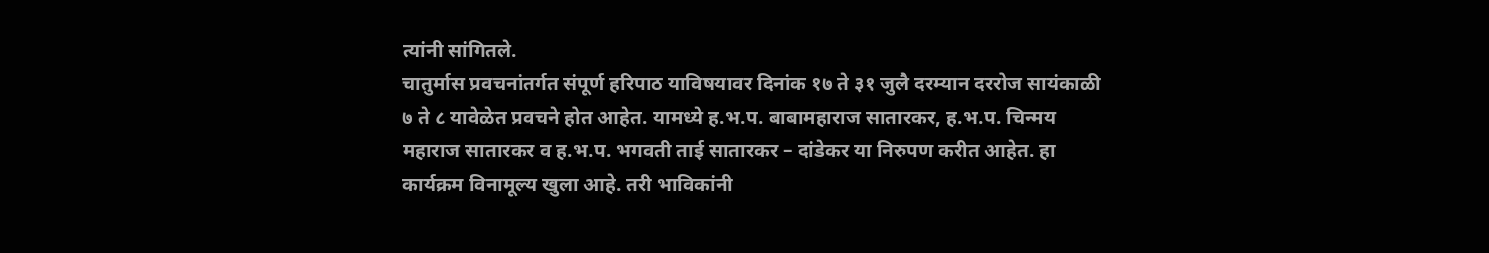त्यांनी सांगितले.
चातुर्मास प्रवचनांतर्गत संपूर्ण हरिपाठ याविषयावर दिनांक १७ ते ३१ जुलै दरम्यान दररोज सायंकाळी ७ ते ८ यावेळेत प्रवचने होत आहेत. यामध्ये ह.भ.प. बाबामहाराज सातारकर, ह.भ.प. चिन्मय महाराज सातारकर व ह.भ.प. भगवती ताई सातारकर – दांडेकर या निरुपण करीत आहेत. हा कार्यक्रम विनामूल्य खुला आहे. तरी भाविकांनी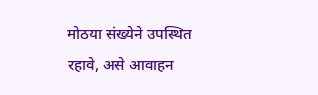मोठया संख्येने उपस्थित रहावे, असे आवाहन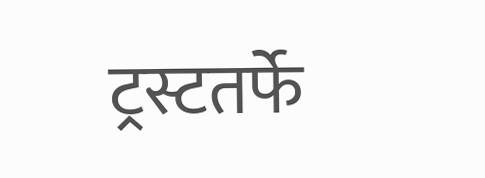ट्रस्टतर्फे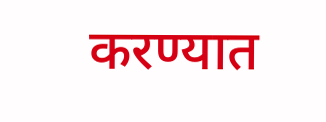करण्यात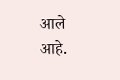आले आहे.